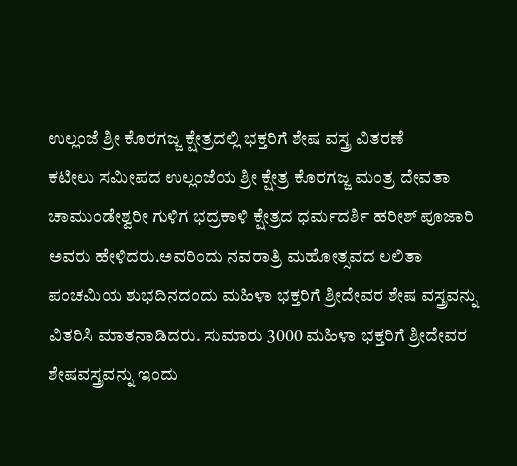ಉಲ್ಲಂಜೆ ಶ್ರೀ ಕೊರಗಜ್ಜ ಕ್ಷೇತ್ರದಲ್ಲಿ ಭಕ್ತರಿಗೆ ಶೇಷ ವಸ್ತ್ರ ವಿತರಣೆ
ಕಟೀಲು ಸಮೀಪದ ಉಲ್ಲಂಜೆಯ ಶ್ರೀ ಕ್ಷೇತ್ರ ಕೊರಗಜ್ಜ ಮಂತ್ರ ದೇವತಾ ಚಾಮುಂಡೇಶ್ವರೀ ಗುಳಿಗ ಭದ್ರಕಾಳಿ ಕ್ಷೇತ್ರದ ಧರ್ಮದರ್ಶಿ ಹರೀಶ್ ಪೂಜಾರಿ ಅವರು ಹೇಳಿದರು.ಅವರಿಂದು ನವರಾತ್ರಿ ಮಹೋತ್ಸವದ ಲಲಿತಾ ಪಂಚಮಿಯ ಶುಭದಿನದಂದು ಮಹಿಳಾ ಭಕ್ತರಿಗೆ ಶ್ರೀದೇವರ ಶೇಷ ವಸ್ತ್ರವನ್ನು ವಿತರಿಸಿ ಮಾತನಾಡಿದರು. ಸುಮಾರು 3000 ಮಹಿಳಾ ಭಕ್ತರಿಗೆ ಶ್ರೀದೇವರ ಶೇಷವಸ್ತ್ರವನ್ನು ಇಂದು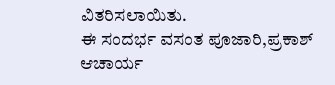ವಿತರಿಸಲಾಯಿತು.
ಈ ಸಂದರ್ಭ ವಸಂತ ಪೂಜಾರಿ,ಪ್ರಕಾಶ್ ಆಚಾರ್ಯ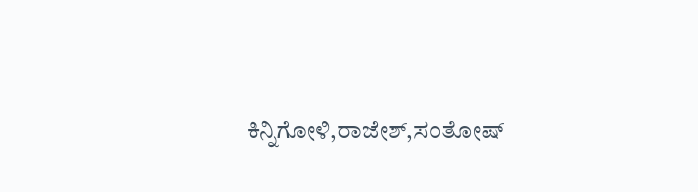ಕಿನ್ನಿಗೋಳಿ,ರಾಜೇಶ್,ಸಂತೋಷ್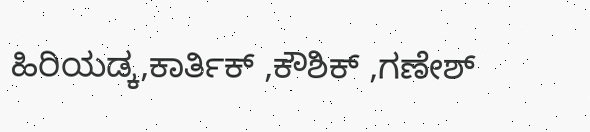ಹಿರಿಯಡ್ಕ,ಕಾರ್ತಿಕ್ ,ಕೌಶಿಕ್ ,ಗಣೇಶ್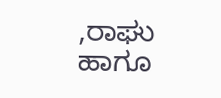,ರಾಘು ಹಾಗೂ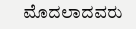ಮೊದಲಾದವರು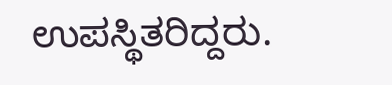ಉಪಸ್ಥಿತರಿದ್ದರು.